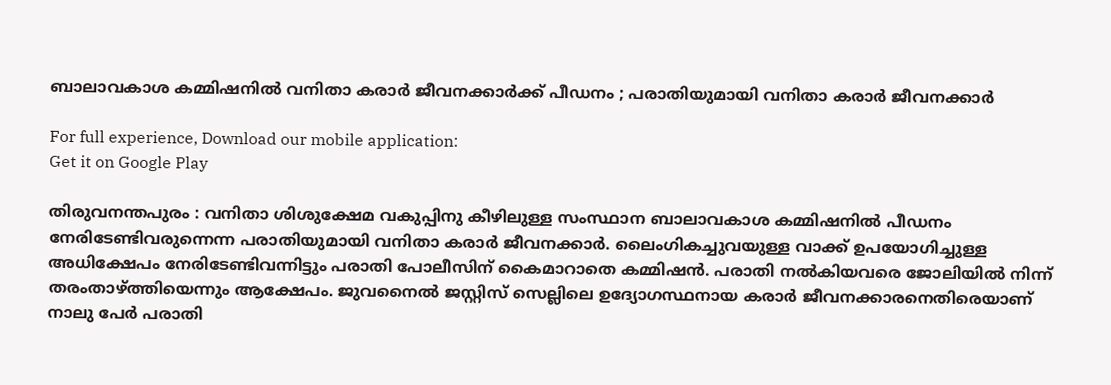ബാലാവകാശ കമ്മിഷനില്‍ വനിതാ കരാര്‍ ജീവനക്കാര്‍ക്ക്‌ പീഡനം ; പരാതിയുമായി വനിതാ കരാര്‍ ജീവനക്കാര്‍

For full experience, Download our mobile application:
Get it on Google Play

തിരുവനന്തപുരം : വനിതാ ശിശുക്ഷേമ വകുപ്പിനു കീഴിലുള്ള സംസ്ഥാന ബാലാവകാശ കമ്മിഷനില്‍ പീഡനം നേരിടേണ്ടിവരുന്നെന്ന പരാതിയുമായി വനിതാ കരാര്‍ ജീവനക്കാര്‍. ലൈംഗികച്ചുവയുള്ള വാക്ക് ഉപയോഗിച്ചുള്ള അധിക്ഷേപം നേരിടേണ്ടിവന്നിട്ടും പരാതി പോലീസിന് കൈമാറാതെ കമ്മിഷന്‍. പരാതി നല്‍കിയവരെ ജോലിയില്‍ നിന്ന് തരംതാഴ്ത്തിയെന്നും ആക്ഷേപം. ജുവനൈല്‍ ജസ്റ്റിസ് സെല്ലിലെ ഉദ്യോഗസ്ഥനായ കരാര്‍ ജീവനക്കാരനെതിരെയാണ് നാലു പേര്‍ പരാതി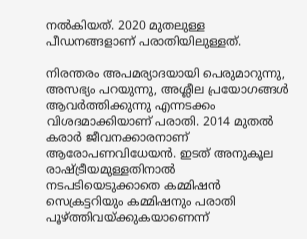നല്‍കിയത്. 2020 മുതലുള്ള പീഡനങ്ങളാണ് പരാതിയിലുള്ളത്.

നിരന്തരം അപമര്യാദയായി പെരുമാറുന്നു, അസഭ്യം പറയുന്നു, അശ്ലീല പ്രയോഗങ്ങള്‍ ആവര്‍ത്തിക്കുന്നു എന്നടക്കം വിശദമാക്കിയാണ് പരാതി. 2014 മുതല്‍ കരാര്‍ ജീവനക്കാരനാണ് ആരോപണവിധേയന്‍. ഇടത് അനുകൂല രാഷ്ട്രീയമുള്ളതിനാല്‍ നടപടിയെടുക്കാതെ കമ്മിഷന്‍ സെക്രട്ടറിയും കമ്മിഷനും പരാതി പൂഴ്ത്തിവയ്ക്കുകയാണെന്ന്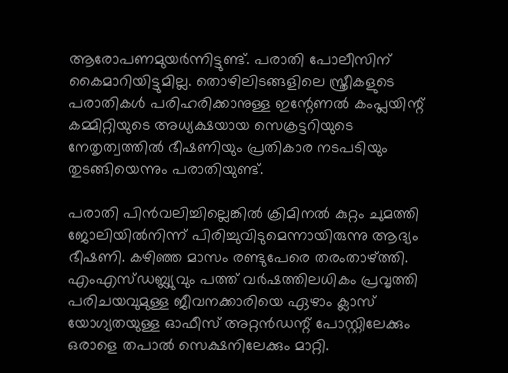ആരോപണമുയര്‍ന്നിട്ടുണ്ട്. പരാതി പോലീസിന് കൈമാറിയിട്ടുമില്ല. തൊഴിലിടങ്ങളിലെ സ്ത്രീകളുടെ പരാതികള്‍ പരിഹരിക്കാനുള്ള ഇന്റേണല്‍ കംപ്ലയിന്റ് കമ്മിറ്റിയുടെ അധ്യക്ഷയായ സെക്രട്ടറിയുടെ നേതൃത്വത്തില്‍ ഭീഷണിയും പ്രതികാര നടപടിയും തുടങ്ങിയെന്നും പരാതിയുണ്ട്.

പരാതി പിന്‍വലിച്ചില്ലെങ്കില്‍ ക്രിമിനല്‍ കുറ്റം ചുമത്തി ജോലിയില്‍നിന്ന് പിരിച്ചുവിടുമെന്നായിരുന്നു ആദ്യം ഭീഷണി. കഴിഞ്ഞ മാസം രണ്ടുപേരെ തരംതാഴ്ത്തി. എംഎസ്ഡബ്ല്യുവും പത്ത് വര്‍ഷത്തിലധികം പ്രവൃത്തി പരിചയവുമുള്ള ജീവനക്കാരിയെ ഏഴാം ക്ലാസ് യോഗ്യതയുള്ള ഓഫീസ് അറ്റന്‍ഡന്റ് പോസ്റ്റിലേക്കും ഒരാളെ തപാല്‍ സെക്ഷനിലേക്കും മാറ്റി.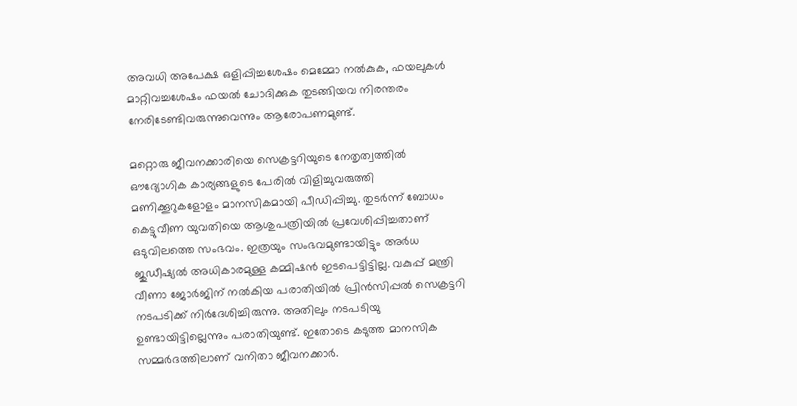അവധി അപേക്ഷ ഒളിപ്പിച്ചശേഷം മെമ്മോ നല്‍കുക, ഫയലുകള്‍ മാറ്റിവച്ചശേഷം ഫയല്‍ ചോദിക്കുക തുടങ്ങിയവ നിരന്തരം നേരിടേണ്ടിവരുന്നുവെന്നും ആരോപണമുണ്ട്.

മറ്റൊരു ജീവനക്കാരിയെ സെക്രട്ടറിയുടെ നേതൃത്വത്തില്‍ ഔദ്യോഗിക കാര്യങ്ങളുടെ പേരില്‍ വിളിച്ചുവരുത്തി മണിക്കൂറുകളോളം മാനസികമായി പീഡിപ്പിച്ചു. തുടര്‍ന്ന് ബോധം കെട്ടുവീണ യുവതിയെ ആശുപത്രിയില്‍ പ്രവേശിപ്പിച്ചതാണ് ഒടുവിലത്തെ സംഭവം. ഇത്രയും സംഭവമുണ്ടായിട്ടും അര്‍ധ ജുഡീഷ്യല്‍ അധികാരമുള്ള കമ്മിഷന്‍ ഇടപെട്ടിട്ടില്ല. വകുപ്പ് മന്ത്രി വീണാ ജോര്‍ജിന് നല്‍കിയ പരാതിയില്‍ പ്രിന്‍സിപ്പല്‍ സെക്രട്ടറി നടപടിക്ക് നിര്‍ദേശിച്ചിരുന്നു. അതിലും നടപടിയു ഉണ്ടായിട്ടില്ലെന്നും പരാതിയുണ്ട്. ഇതോടെ കടുത്ത മാനസിക സമ്മര്‍ദത്തിലാണ് വനിതാ ജീവനക്കാര്‍.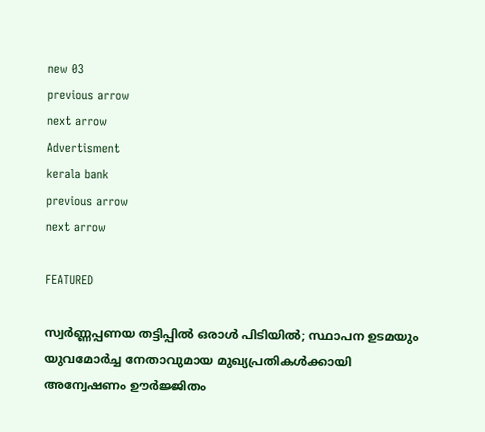new 03
previous arrow
next arrow
Advertisment
kerala bank
previous arrow
next arrow

FEATURED

സ്വർണ്ണപ്പണയ തട്ടിപ്പിൽ ഒരാൾ പിടിയിൽ; സ്ഥാപന ഉടമയും യുവമോർച്ച നേതാവുമായ മുഖ്യപ്രതികൾക്കായി അന്വേഷണം ഊർജ്ജിതം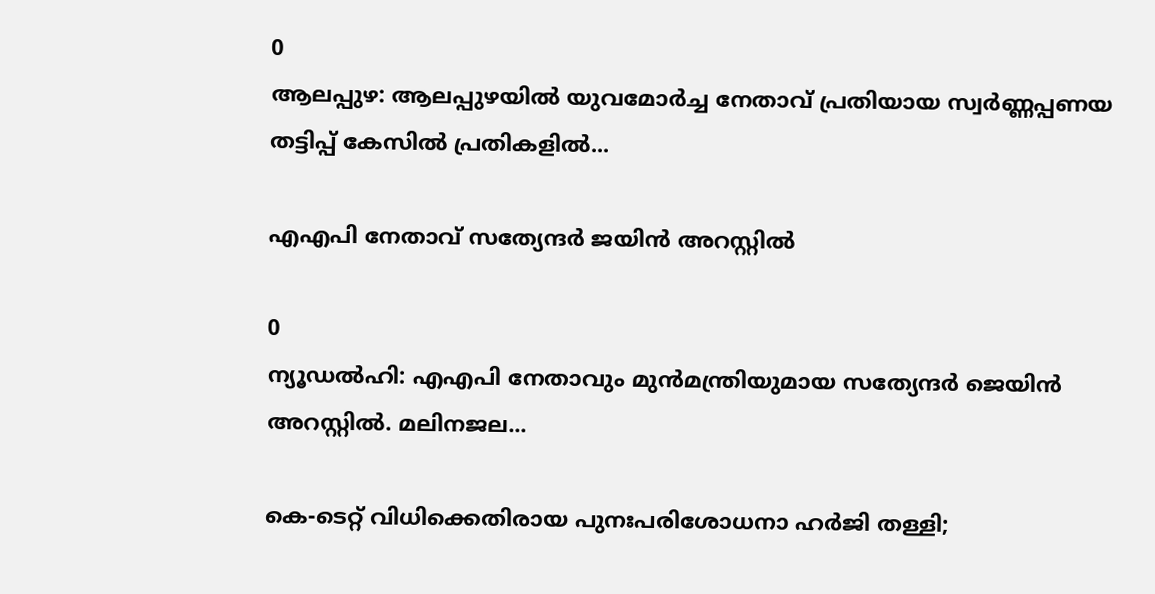0
ആലപ്പുഴ: ആലപ്പുഴയില്‍ യുവമോര്‍ച്ച നേതാവ് പ്രതിയായ സ്വര്‍ണ്ണപ്പണയ തട്ടിപ്പ് കേസില്‍ പ്രതികളിൽ...

എഎപി നേതാവ് സത്യേന്ദർ ജയിൻ അറസ്റ്റിൽ

0
ന്യൂഡല്‍ഹി: എഎപി നേതാവും മുന്‍മന്ത്രിയുമായ സത്യേന്ദര്‍ ജെയിന്‍ അറസ്റ്റില്‍. മലിനജല...

കെ-ടെറ്റ് വിധിക്കെതിരായ പുനഃപരിശോധനാ ഹർജി തള്ളി;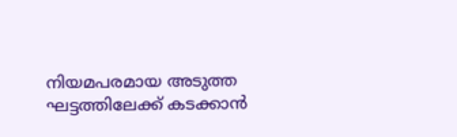നിയമപരമായ അടുത്ത ഘട്ടത്തിലേക്ക് കടക്കാൻ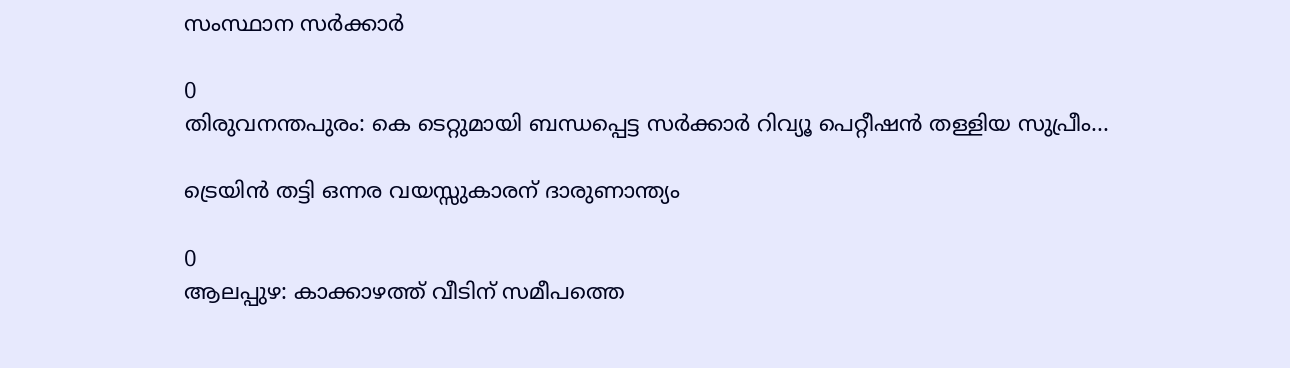സംസ്ഥാന സർക്കാർ

0
തിരുവനന്തപുരം: കെ ടെറ്റുമായി ബന്ധപ്പെട്ട സര്‍ക്കാര്‍ റിവ്യൂ പെറ്റീഷന്‍ തള്ളിയ സുപ്രീം...

ട്രെയിൻ തട്ടി ഒന്നര വയസ്സുകാരന് ദാരുണാന്ത്യം

0
ആലപ്പുഴ: കാക്കാഴത്ത് വീടിന് സമീപത്തെ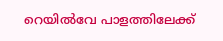റെയിൽവേ പാളത്തിലേക്ക്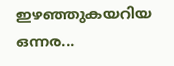ഇഴഞ്ഞുകയറിയ ഒന്നര...